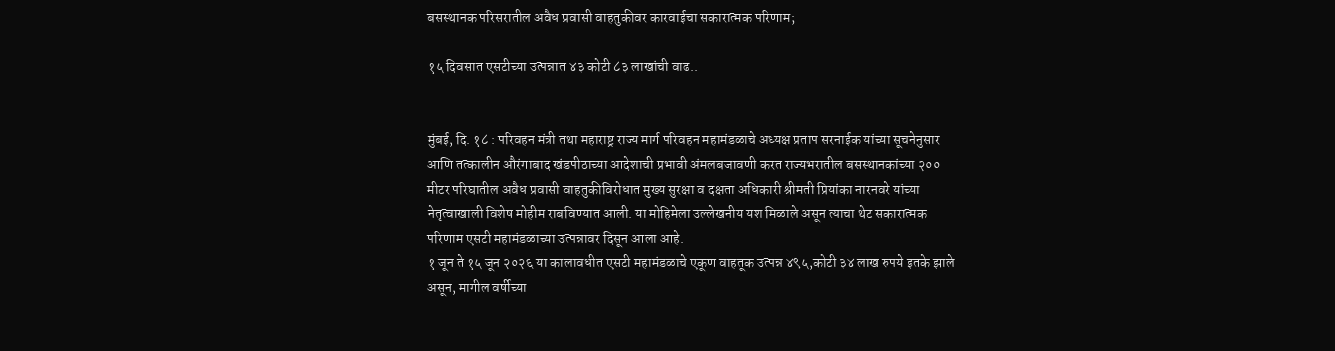बसस्थानक परिसरातील अवैध प्रवासी वाहतुकीवर कारवाईचा सकारात्मक परिणाम;

१५ दिवसात एसटीच्या उत्पन्नात ४३ कोटी ८३ लाखांची वाढ..


मुंबई, दि. १८ : परिवहन मंत्री तथा महाराष्ट्र राज्य मार्ग परिवहन महामंडळाचे अध्यक्ष प्रताप सरनाईक यांच्या सूचनेनुसार आणि तत्कालीन औरंगाबाद खंडपीठाच्या आदेशाची प्रभावी अंमलबजावणी करत राज्यभरातील बसस्थानकांच्या २०० मीटर परिघातील अवैध प्रवासी वाहतुकीविरोधात मुख्य सुरक्षा व दक्षता अधिकारी श्रीमती प्रियांका नारनवरे यांच्या नेतृत्वाखाली विशेष मोहीम राबविण्यात आली. या मोहिमेला उल्लेखनीय यश मिळाले असून त्याचा थेट सकारात्मक परिणाम एसटी महामंडळाच्या उत्पन्नावर दिसून आला आहे.
१ जून ते १५ जून २०२६ या कालावधीत एसटी महामंडळाचे एकूण वाहतूक उत्पन्न ४९५,कोटी ३४ लाख रुपये इतके झाले असून, मागील वर्षीच्या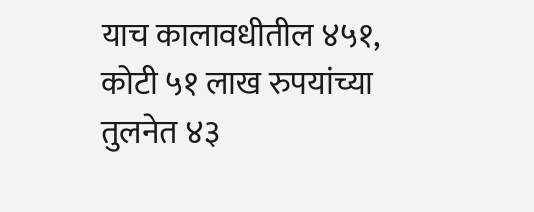याच कालावधीतील ४५१, कोटी ५१ लाख रुपयांच्या तुलनेत ४३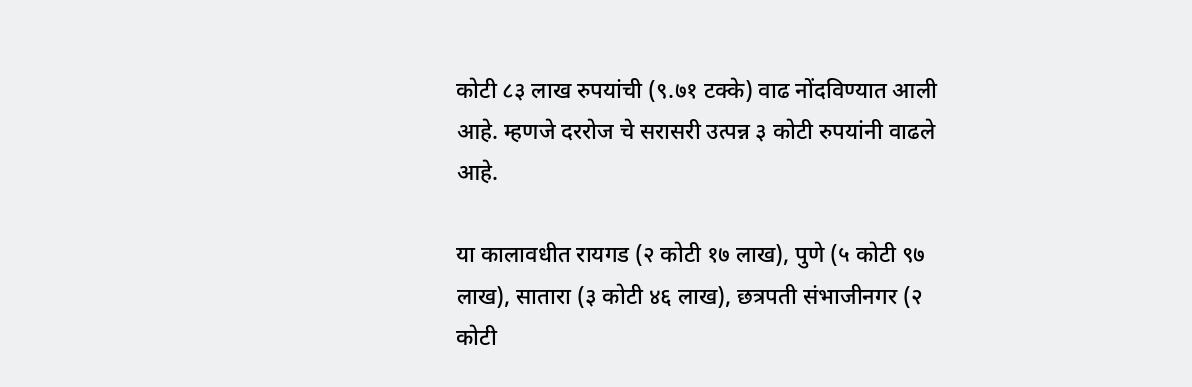कोटी ८३ लाख रुपयांची (९.७१ टक्के) वाढ नोंदविण्यात आली आहे. म्हणजे दररोज चे सरासरी उत्पन्न ३ कोटी रुपयांनी वाढले आहे.

या कालावधीत रायगड (२ कोटी १७ लाख), पुणे (५ कोटी ९७ लाख), सातारा (३ कोटी ४६ लाख), छत्रपती संभाजीनगर (२ कोटी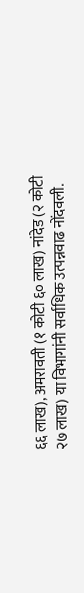६६ लाख), अमरावती (१ कोटी ६० लाख) नांदेड (२ कोटी २७ लाख) या विभागांनी सर्वाधिक उत्पन्नवाढ नोंदवली.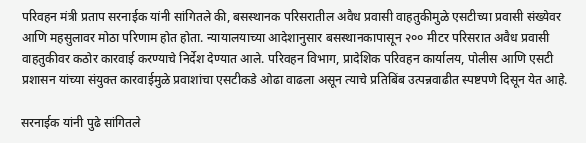परिवहन मंत्री प्रताप सरनाईक यांनी सांगितले की, बसस्थानक परिसरातील अवैध प्रवासी वाहतुकीमुळे एसटीच्या प्रवासी संख्येवर आणि महसुलावर मोठा परिणाम होत होता. न्यायालयाच्या आदेशानुसार बसस्थानकापासून २०० मीटर परिसरात अवैध प्रवासी वाहतुकीवर कठोर कारवाई करण्याचे निर्देश देण्यात आले. परिवहन विभाग, प्रादेशिक परिवहन कार्यालय, पोलीस आणि एसटी प्रशासन यांच्या संयुक्त कारवाईमुळे प्रवाशांचा एसटीकडे ओढा वाढला असून त्याचे प्रतिबिंब उत्पन्नवाढीत स्पष्टपणे दिसून येत आहे.

सरनाईक यांनी पुढे सांगितले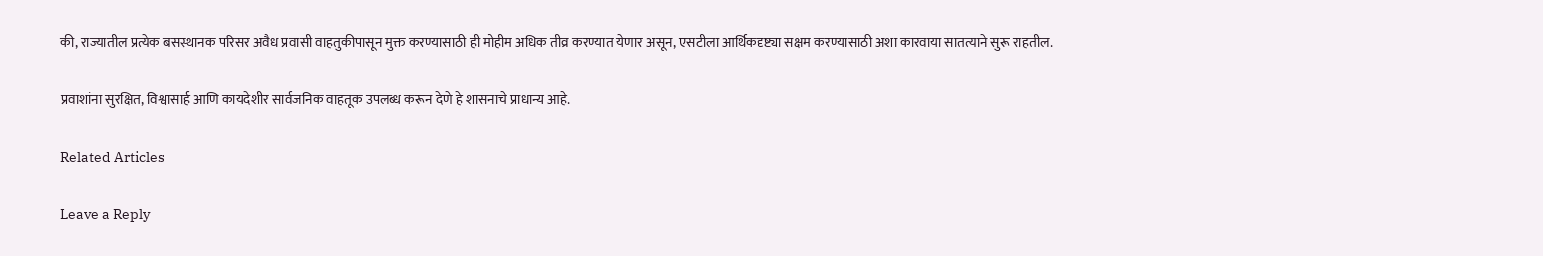की, राज्यातील प्रत्येक बसस्थानक परिसर अवैध प्रवासी वाहतुकीपासून मुक्त करण्यासाठी ही मोहीम अधिक तीव्र करण्यात येणार असून, एसटीला आर्थिकदृष्ट्या सक्षम करण्यासाठी अशा कारवाया सातत्याने सुरू राहतील.

प्रवाशांना सुरक्षित, विश्वासार्ह आणि कायदेशीर सार्वजनिक वाहतूक उपलब्ध करून देणे हे शासनाचे प्राधान्य आहे.

Related Articles

Leave a Reply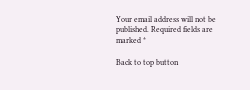Your email address will not be published. Required fields are marked *

Back to top button